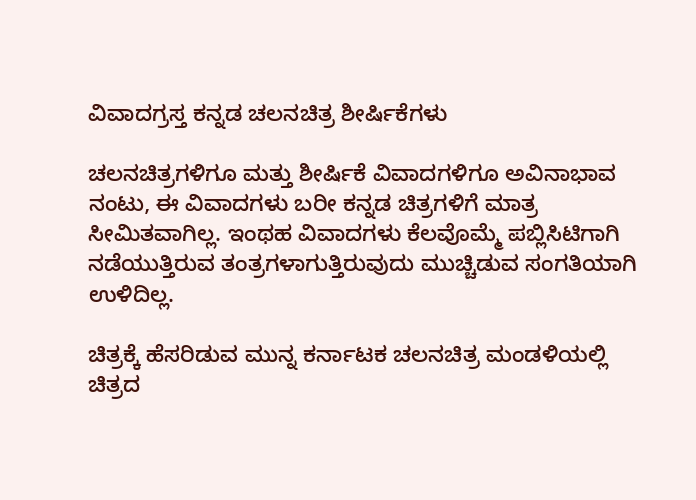ವಿವಾದಗ್ರಸ್ತ ಕನ್ನಡ ಚಲನಚಿತ್ರ ಶೀರ್ಷಿಕೆಗಳು

ಚಲನಚಿತ್ರಗಳಿಗೂ ಮತ್ತು ಶೀರ್ಷಿಕೆ ವಿವಾದಗಳಿಗೂ ಅವಿನಾಭಾವ ನಂಟು, ಈ ವಿವಾದಗಳು ಬರೀ ಕನ್ನಡ ಚಿತ್ರಗಳಿಗೆ ಮಾತ್ರ ಸೀಮಿತವಾಗಿಲ್ಲ. ಇಂಥಹ ವಿವಾದಗಳು ಕೆಲವೊಮ್ಮೆ ಪಬ್ಲಿಸಿಟಿಗಾಗಿ ನಡೆಯುತ್ತಿರುವ ತಂತ್ರಗಳಾಗುತ್ತಿರುವುದು ಮುಚ್ಚಿಡುವ ಸಂಗತಿಯಾಗಿ ಉಳಿದಿಲ್ಲ.

ಚಿತ್ರಕ್ಕೆ ಹೆಸರಿಡುವ ಮುನ್ನ ಕರ್ನಾಟಕ ಚಲನಚಿತ್ರ ಮಂಡಳಿಯಲ್ಲಿ ಚಿತ್ರದ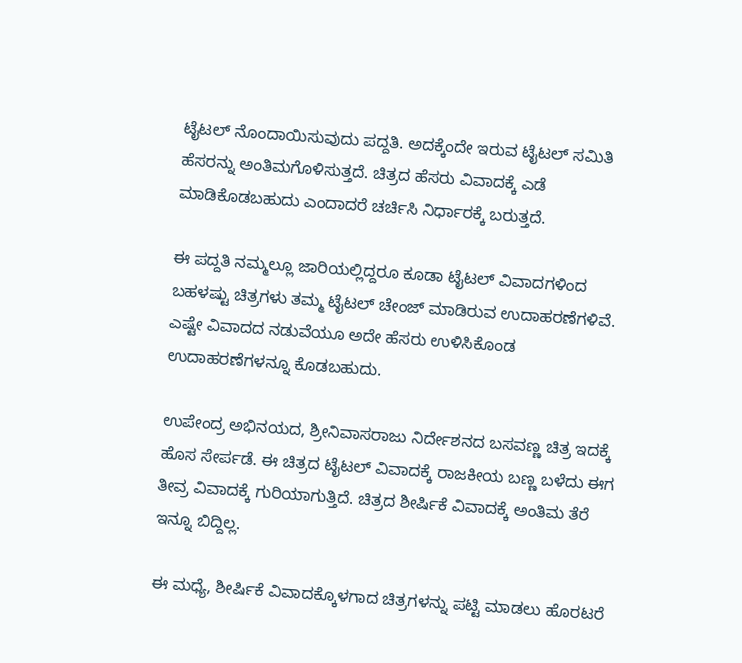ಟೈಟಲ್ ನೊಂದಾಯಿಸುವುದು ಪದ್ದತಿ. ಅದಕ್ಕೆಂದೇ ಇರುವ ಟೈಟಲ್ ಸಮಿತಿ ಹೆಸರನ್ನು ಅಂತಿಮಗೊಳಿಸುತ್ತದೆ. ಚಿತ್ರದ ಹೆಸರು ವಿವಾದಕ್ಕೆ ಎಡೆ ಮಾಡಿಕೊಡಬಹುದು ಎಂದಾದರೆ ಚರ್ಚಿಸಿ ನಿರ್ಧಾರಕ್ಕೆ ಬರುತ್ತದೆ.

ಈ ಪದ್ದತಿ ನಮ್ಮಲ್ಲೂ ಜಾರಿಯಲ್ಲಿದ್ದರೂ ಕೂಡಾ ಟೈಟಲ್ ವಿವಾದಗಳಿಂದ ಬಹಳಷ್ಟು ಚಿತ್ರಗಳು ತಮ್ಮ ಟೈಟಲ್ ಚೇಂಜ್ ಮಾಡಿರುವ ಉದಾಹರಣೆಗಳಿವೆ. ಎಷ್ಟೇ ವಿವಾದದ ನಡುವೆಯೂ ಅದೇ ಹೆಸರು ಉಳಿಸಿಕೊಂಡ ಉದಾಹರಣೆಗಳನ್ನೂ ಕೊಡಬಹುದು.

ಉಪೇಂದ್ರ ಅಭಿನಯದ, ಶ್ರೀನಿವಾಸರಾಜು ನಿರ್ದೇಶನದ ಬಸವಣ್ಣ ಚಿತ್ರ ಇದಕ್ಕೆ ಹೊಸ ಸೇರ್ಪಡೆ. ಈ ಚಿತ್ರದ ಟೈಟಲ್ ವಿವಾದಕ್ಕೆ ರಾಜಕೀಯ ಬಣ್ಣ ಬಳೆದು ಈಗ ತೀವ್ರ ವಿವಾದಕ್ಕೆ ಗುರಿಯಾಗುತ್ತಿದೆ. ಚಿತ್ರದ ಶೀರ್ಷಿಕೆ ವಿವಾದಕ್ಕೆ ಅಂತಿಮ ತೆರೆ ಇನ್ನೂ ಬಿದ್ದಿಲ್ಲ.

ಈ ಮಧ್ಯೆ, ಶೀರ್ಷಿಕೆ ವಿವಾದಕ್ಕೊಳಗಾದ ಚಿತ್ರಗಳನ್ನು ಪಟ್ಟಿ ಮಾಡಲು ಹೊರಟರೆ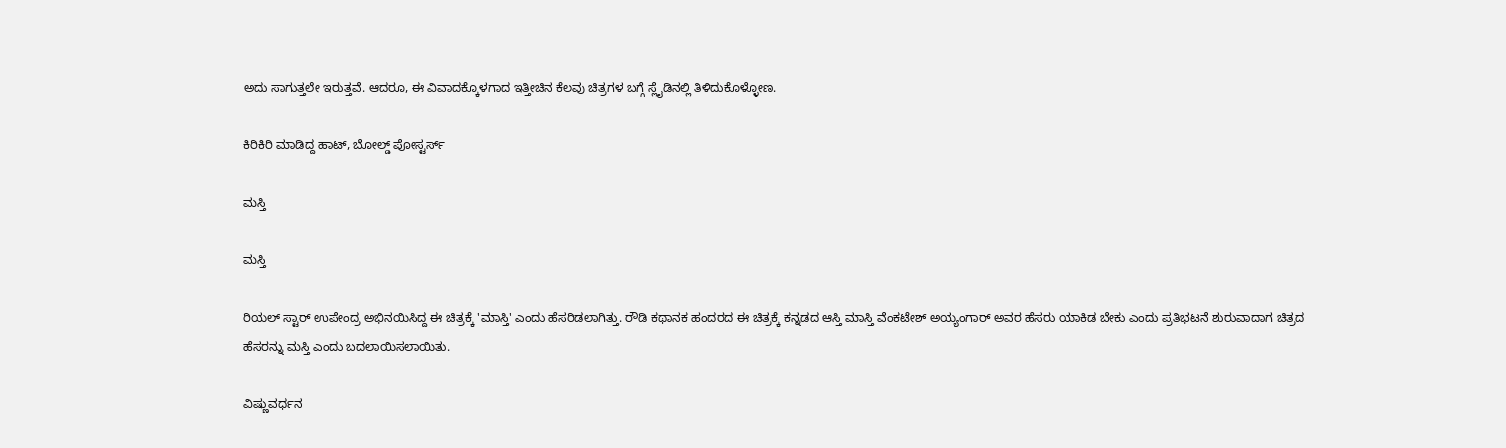ಅದು ಸಾಗುತ್ತಲೇ ಇರುತ್ತವೆ. ಆದರೂ, ಈ ವಿವಾದಕ್ಕೊಳಗಾದ ಇತ್ತೀಚಿನ ಕೆಲವು ಚಿತ್ರಗಳ ಬಗ್ಗೆ ಸ್ಲೈಡಿನಲ್ಲಿ ತಿಳಿದುಕೊಳ್ಳೋಣ.

ಕಿರಿಕಿರಿ ಮಾಡಿದ್ದ ಹಾಟ್, ಬೋಲ್ಡ್ ಪೋಸ್ಟರ್ಸ್

ಮಸ್ತಿ

ಮಸ್ತಿ

ರಿಯಲ್ ಸ್ಟಾರ್ ಉಪೇಂದ್ರ ಅಭಿನಯಿಸಿದ್ದ ಈ ಚಿತ್ರಕ್ಕೆ 'ಮಾಸ್ತಿ' ಎಂದು ಹೆಸರಿಡಲಾಗಿತ್ತು. ರೌಡಿ ಕಥಾನಕ ಹಂದರದ ಈ ಚಿತ್ರಕ್ಕೆ ಕನ್ನಡದ ಆಸ್ತಿ ಮಾಸ್ತಿ ವೆಂಕಟೇಶ್ ಅಯ್ಯಂಗಾರ್ ಅವರ ಹೆಸರು ಯಾಕಿಡ ಬೇಕು ಎಂದು ಪ್ರತಿಭಟನೆ ಶುರುವಾದಾಗ ಚಿತ್ರದ ಹೆಸರನ್ನು ಮಸ್ತಿ ಎಂದು ಬದಲಾಯಿಸಲಾಯಿತು.

ವಿಷ್ಣುವರ್ಧನ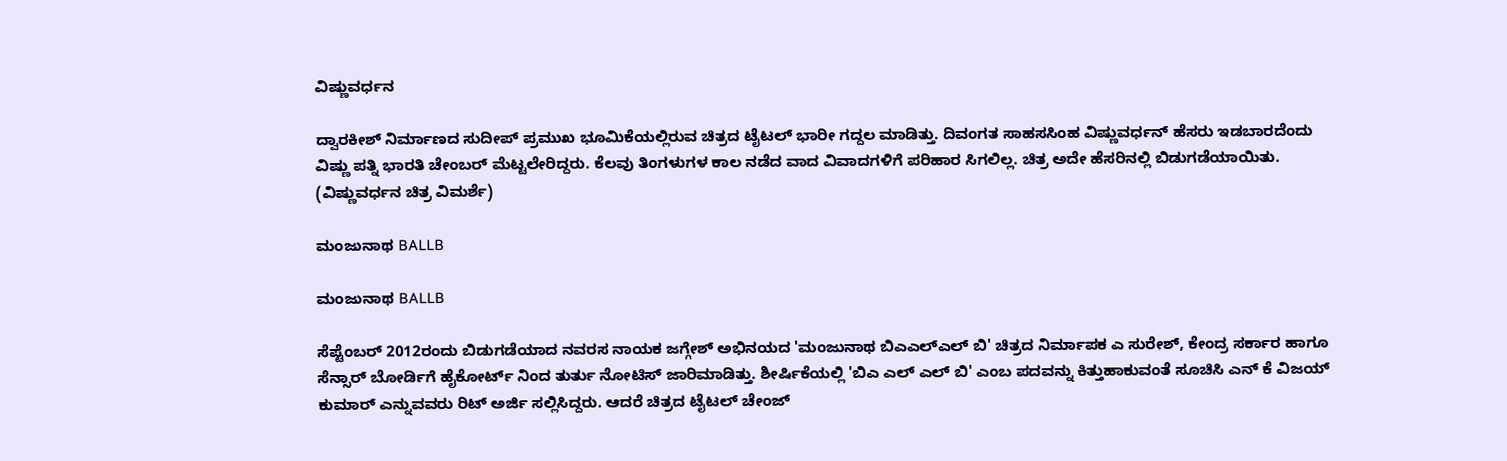ವಿಷ್ಣುವರ್ಧನ

ದ್ವಾರಕೀಶ್ ನಿರ್ಮಾಣದ ಸುದೀಪ್ ಪ್ರಮುಖ ಭೂಮಿಕೆಯಲ್ಲಿರುವ ಚಿತ್ರದ ಟೈಟಲ್ ಭಾರೀ ಗದ್ದಲ ಮಾಡಿತ್ತು. ದಿವಂಗತ ಸಾಹಸಸಿಂಹ ವಿಷ್ಣುವರ್ಧನ್ ಹೆಸರು ಇಡಬಾರದೆಂದು ವಿಷ್ಣು ಪತ್ನಿ ಭಾರತಿ ಚೇಂಬರ್ ಮೆಟ್ಟಲೇರಿದ್ದರು. ಕೆಲವು ತಿಂಗಳುಗಳ ಕಾಲ ನಡೆದ ವಾದ ವಿವಾದಗಳಿಗೆ ಪರಿಹಾರ ಸಿಗಲಿಲ್ಲ. ಚಿತ್ರ ಅದೇ ಹೆಸರಿನಲ್ಲಿ ಬಿಡುಗಡೆಯಾಯಿತು.
(ವಿಷ್ಣುವರ್ಧನ ಚಿತ್ರ ವಿಮರ್ಶೆ)

ಮಂಜುನಾಥ BALLB

ಮಂಜುನಾಥ BALLB

ಸೆಪ್ಟೆಂಬರ್ 2012ರಂದು ಬಿಡುಗಡೆಯಾದ ನವರಸ ನಾಯಕ ಜಗ್ಗೇಶ್ ಅಭಿನಯದ 'ಮಂಜುನಾಥ ಬಿಎಎಲ್ಎಲ್ ಬಿ' ಚಿತ್ರದ ನಿರ್ಮಾಪಕ ಎ ಸುರೇಶ್, ಕೇಂದ್ರ ಸರ್ಕಾರ ಹಾಗೂ ಸೆನ್ಸಾರ್ ಬೋರ್ಡಿಗೆ ಹೈಕೋರ್ಟ್ ನಿಂದ ತುರ್ತು ನೋಟಿಸ್ ಜಾರಿಮಾಡಿತ್ತು. ಶೀರ್ಷಿಕೆಯಲ್ಲಿ 'ಬಿಎ ಎಲ್ ಎಲ್ ಬಿ' ಎಂಬ ಪದವನ್ನು ಕಿತ್ತುಹಾಕುವಂತೆ ಸೂಚಿಸಿ ಎನ್ ಕೆ ವಿಜಯ್ ಕುಮಾರ್ ಎನ್ನುವವರು ರಿಟ್ ಅರ್ಜಿ ಸಲ್ಲಿಸಿದ್ದರು. ಆದರೆ ಚಿತ್ರದ ಟೈಟಲ್ ಚೇಂಜ್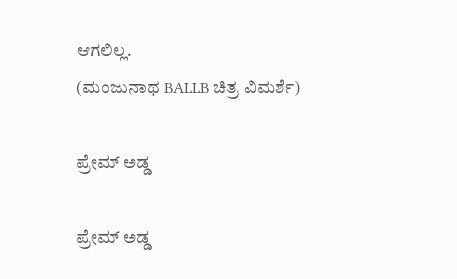ಆಗಲಿಲ್ಲ.
(ಮಂಜುನಾಥ BALLB ಚಿತ್ರ ವಿಮರ್ಶೆ)

ಪ್ರೇಮ್ ಅಡ್ಡ

ಪ್ರೇಮ್ ಅಡ್ಡ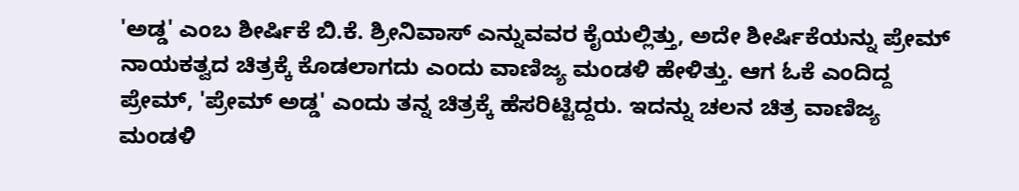'ಅಡ್ಡ' ಎಂಬ ಶೀರ್ಷಿಕೆ ಬಿ.ಕೆ. ಶ್ರೀನಿವಾಸ್ ಎನ್ನುವವರ ಕೈಯಲ್ಲಿತ್ತು, ಅದೇ ಶೀರ್ಷಿಕೆಯನ್ನು ಪ್ರೇಮ್ ನಾಯಕತ್ವದ ಚಿತ್ರಕ್ಕೆ ಕೊಡಲಾಗದು ಎಂದು ವಾಣಿಜ್ಯ ಮಂಡಳಿ ಹೇಳಿತ್ತು. ಆಗ ಓಕೆ ಎಂದಿದ್ದ ಪ್ರೇಮ್, 'ಪ್ರೇಮ್ ಅಡ್ಡ' ಎಂದು ತನ್ನ ಚಿತ್ರಕ್ಕೆ ಹೆಸರಿಟ್ಟಿದ್ದರು. ಇದನ್ನು ಚಲನ ಚಿತ್ರ ವಾಣಿಜ್ಯ ಮಂಡಳಿ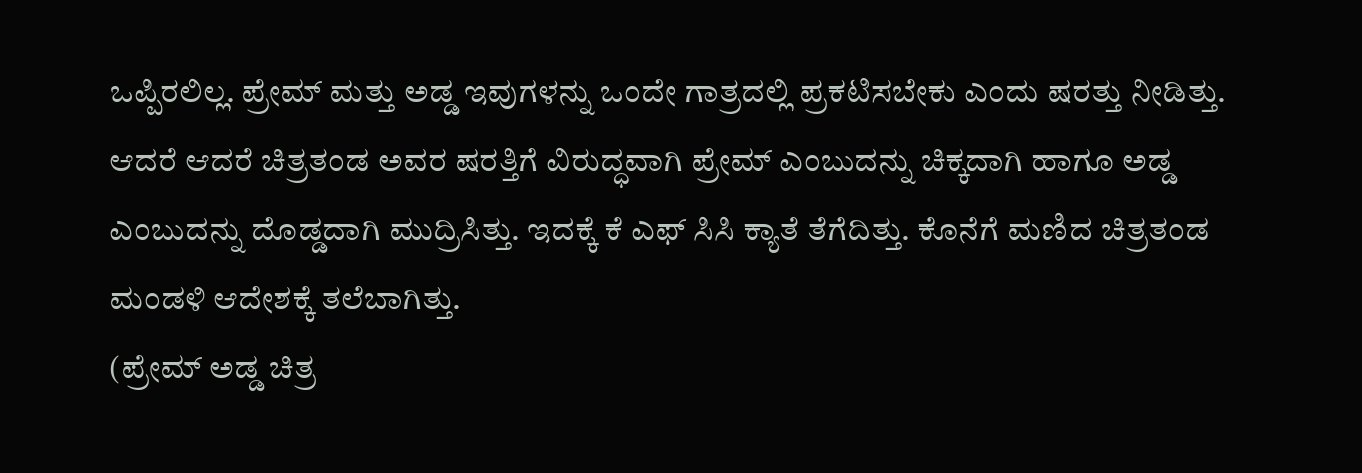ಒಪ್ಪಿರಲಿಲ್ಲ. ಪ್ರೇಮ್ ಮತ್ತು ಅಡ್ಡ ಇವುಗಳನ್ನು ಒಂದೇ ಗಾತ್ರದಲ್ಲಿ ಪ್ರಕಟಿಸಬೇಕು ಎಂದು ಷರತ್ತು ನೀಡಿತ್ತು. ಆದರೆ ಆದರೆ ಚಿತ್ರತಂಡ ಅವರ ಷರತ್ತಿಗೆ ವಿರುದ್ಧವಾಗಿ ಪ್ರೇಮ್ ಎಂಬುದನ್ನು ಚಿಕ್ಕದಾಗಿ ಹಾಗೂ ಅಡ್ಡ ಎಂಬುದನ್ನು ದೊಡ್ಡದಾಗಿ ಮುದ್ರಿಸಿತ್ತು. ಇದಕ್ಕೆ ಕೆ ಎಫ್ ಸಿಸಿ ಕ್ಯಾತೆ ತೆಗೆದಿತ್ತು. ಕೊನೆಗೆ ಮಣಿದ ಚಿತ್ರತಂಡ ಮಂಡಳಿ ಆದೇಶಕ್ಕೆ ತಲೆಬಾಗಿತ್ತು.
(ಪ್ರೇಮ್ ಅಡ್ಡ ಚಿತ್ರ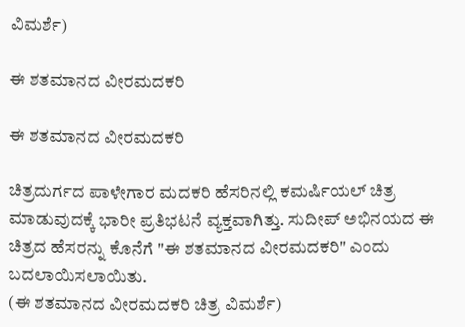ವಿಮರ್ಶೆ)

ಈ ಶತಮಾನದ ವೀರಮದಕರಿ

ಈ ಶತಮಾನದ ವೀರಮದಕರಿ

ಚಿತ್ರದುರ್ಗದ ಪಾಳೇಗಾರ ಮದಕರಿ ಹೆಸರಿನಲ್ಲಿ ಕಮರ್ಷಿಯಲ್ ಚಿತ್ರ ಮಾಡುವುದಕ್ಕೆ ಭಾರೀ ಪ್ರತಿಭಟನೆ ವ್ಯಕ್ತವಾಗಿತ್ತು. ಸುದೀಪ್ ಅಭಿನಯದ ಈ ಚಿತ್ರದ ಹೆಸರನ್ನು ಕೊನೆಗೆ "ಈ ಶತಮಾನದ ವೀರಮದಕರಿ" ಎಂದು ಬದಲಾಯಿಸಲಾಯಿತು.
(ಈ ಶತಮಾನದ ವೀರಮದಕರಿ ಚಿತ್ರ ವಿಮರ್ಶೆ)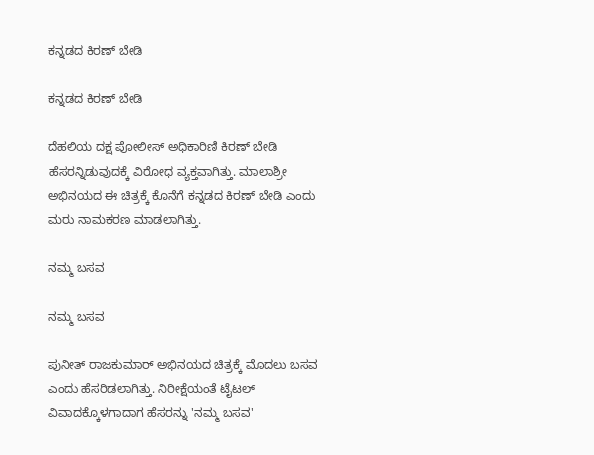ಕನ್ನಡದ ಕಿರಣ್ ಬೇಡಿ

ಕನ್ನಡದ ಕಿರಣ್ ಬೇಡಿ

ದೆಹಲಿಯ ದಕ್ಷ ಪೋಲೀಸ್ ಅಧಿಕಾರಿಣಿ ಕಿರಣ್ ಬೇಡಿ ಹೆಸರನ್ನಿಡುವುದಕ್ಕೆ ವಿರೋಧ ವ್ಯಕ್ತವಾಗಿತ್ತು. ಮಾಲಾಶ್ರೀ ಅಭಿನಯದ ಈ ಚಿತ್ರಕ್ಕೆ ಕೊನೆಗೆ ಕನ್ನಡದ ಕಿರಣ್ ಬೇಡಿ ಎಂದು ಮರು ನಾಮಕರಣ ಮಾಡಲಾಗಿತ್ತು.

ನಮ್ಮ ಬಸವ

ನಮ್ಮ ಬಸವ

ಪುನೀತ್ ರಾಜಕುಮಾರ್ ಅಭಿನಯದ ಚಿತ್ರಕ್ಕೆ ಮೊದಲು ಬಸವ ಎಂದು ಹೆಸರಿಡಲಾಗಿತ್ತು. ನಿರೀಕ್ಷೆಯಂತೆ ಟೈಟಲ್ ವಿವಾದಕ್ಕೊಳಗಾದಾಗ ಹೆಸರನ್ನು 'ನಮ್ಮ ಬಸವ'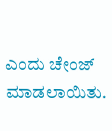ಎಂದು ಚೇಂಜ್ ಮಾಡಲಾಯಿತು.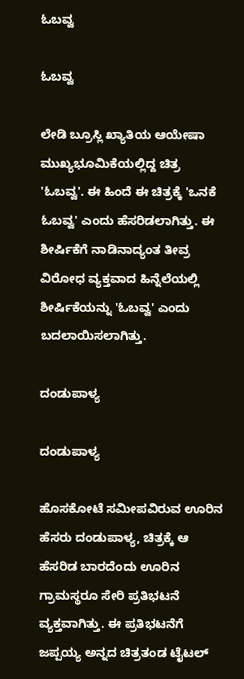ಓಬವ್ವ

ಓಬವ್ವ

ಲೇಡಿ ಬ್ರೂಸ್ಲಿ ಖ್ಯಾತಿಯ ಆಯೇಷಾ ಮುಖ್ಯಭೂಮಿಕೆಯಲ್ಲಿದ್ದ ಚಿತ್ರ 'ಓಬವ್ವ'. ಈ ಹಿಂದೆ ಈ ಚಿತ್ರಕ್ಕೆ 'ಒನಕೆ ಓಬವ್ವ' ಎಂದು ಹೆಸರಿಡಲಾಗಿತ್ತು. ಈ ಶೀರ್ಷಿಕೆಗೆ ನಾಡಿನಾದ್ಯಂತ ತೀವ್ರ ವಿರೋಧ ವ್ಯಕ್ತವಾದ ಹಿನ್ನೆಲೆಯಲ್ಲಿ ಶೀರ್ಷಿಕೆಯನ್ನು 'ಓಬವ್ವ' ಎಂದು ಬದಲಾಯಿಸಲಾಗಿತ್ತು.

ದಂಡುಪಾಳ್ಯ

ದಂಡುಪಾಳ್ಯ

ಹೊಸಕೋಟೆ ಸಮೀಪವಿರುವ ಊರಿನ ಹೆಸರು ದಂಡುಪಾಳ್ಯ, ಚಿತ್ರಕ್ಕೆ ಆ ಹೆಸರಿಡ ಬಾರದೆಂದು ಊರಿನ ಗ್ರಾಮಸ್ಥರೂ ಸೇರಿ ಪ್ರತಿಭಟನೆ ವ್ಯಕ್ತವಾಗಿತ್ತು. ಈ ಪ್ರತಿಭಟನೆಗೆ ಜಪ್ಪಯ್ಯ ಅನ್ನದ ಚಿತ್ರತಂಡ ಟೈಟಲ್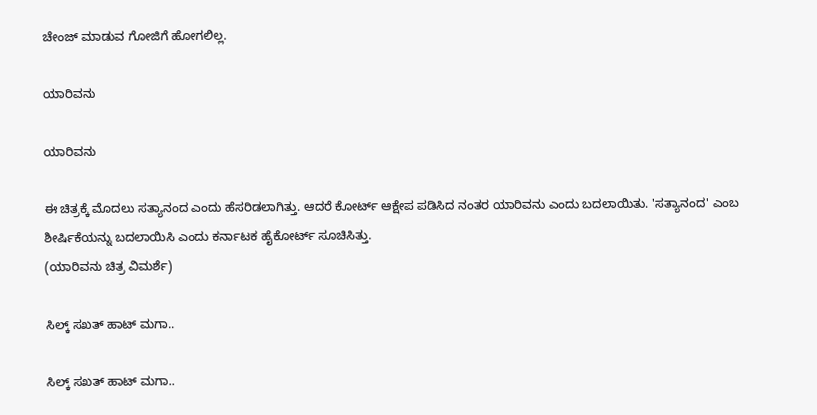ಚೇಂಜ್ ಮಾಡುವ ಗೋಜಿಗೆ ಹೋಗಲಿಲ್ಲ.

ಯಾರಿವನು

ಯಾರಿವನು

ಈ ಚಿತ್ರಕ್ಕೆ ಮೊದಲು ಸತ್ಯಾನಂದ ಎಂದು ಹೆಸರಿಡಲಾಗಿತ್ತು. ಆದರೆ ಕೋರ್ಟ್ ಆಕ್ಷೇಪ ಪಡಿಸಿದ ನಂತರ ಯಾರಿವನು ಎಂದು ಬದಲಾಯಿತು. 'ಸತ್ಯಾನಂದ' ಎಂಬ ಶೀರ್ಷಿಕೆಯನ್ನು ಬದಲಾಯಿಸಿ ಎಂದು ಕರ್ನಾಟಕ ಹೈಕೋರ್ಟ್ ಸೂಚಿಸಿತ್ತು.
(ಯಾರಿವನು ಚಿತ್ರ ವಿಮರ್ಶೆ)

ಸಿಲ್ಕ್ ಸಖತ್ ಹಾಟ್ ಮಗಾ..

ಸಿಲ್ಕ್ ಸಖತ್ ಹಾಟ್ ಮಗಾ..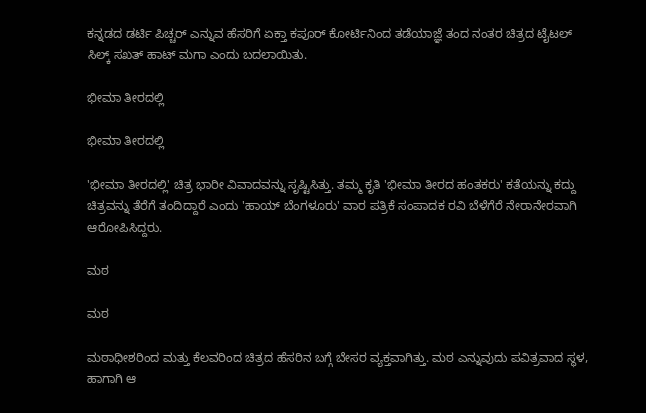ಕನ್ನಡದ ಡರ್ಟಿ ಪಿಚ್ಚರ್ ಎನ್ನುವ ಹೆಸರಿಗೆ ಏಕ್ತಾ ಕಪೂರ್ ಕೋರ್ಟಿನಿಂದ ತಡೆಯಾಜ್ಞೆ ತಂದ ನಂತರ ಚಿತ್ರದ ಟೈಟಲ್ ಸಿಲ್ಕ್ ಸಖತ್ ಹಾಟ್ ಮಗಾ ಎಂದು ಬದಲಾಯಿತು.

ಭೀಮಾ ತೀರದಲ್ಲಿ

ಭೀಮಾ ತೀರದಲ್ಲಿ

'ಭೀಮಾ ತೀರದಲ್ಲಿ' ಚಿತ್ರ ಭಾರೀ ವಿವಾದವನ್ನು ಸೃಷ್ಟಿಸಿತ್ತು. ತಮ್ಮ ಕೃತಿ 'ಭೀಮಾ ತೀರದ ಹಂತಕರು' ಕತೆಯನ್ನು ಕದ್ದು ಚಿತ್ರವನ್ನು ತೆರೆಗೆ ತಂದಿದ್ದಾರೆ ಎಂದು 'ಹಾಯ್ ಬೆಂಗಳೂರು' ವಾರ ಪತ್ರಿಕೆ ಸಂಪಾದಕ ರವಿ ಬೆಳೆಗೆರೆ ನೇರಾನೇರವಾಗಿ ಆರೋಪಿಸಿದ್ದರು.

ಮಠ

ಮಠ

ಮಠಾಧೀಶರಿಂದ ಮತ್ತು ಕೆಲವರಿಂದ ಚಿತ್ರದ ಹೆಸರಿನ ಬಗ್ಗೆ ಬೇಸರ ವ್ಯಕ್ತವಾಗಿತ್ತು. ಮಠ ಎನ್ನುವುದು ಪವಿತ್ರವಾದ ಸ್ಥಳ, ಹಾಗಾಗಿ ಆ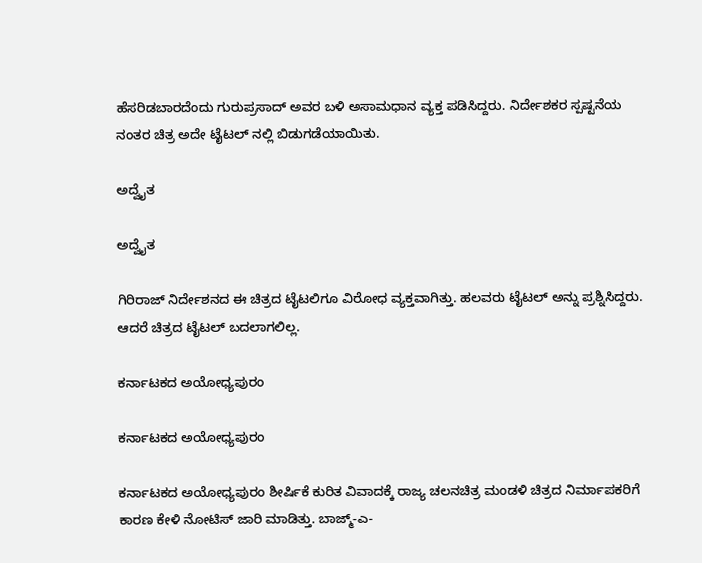ಹೆಸರಿಡಬಾರದೆಂದು ಗುರುಪ್ರಸಾದ್ ಅವರ ಬಳಿ ಅಸಾಮಧಾನ ವ್ಯಕ್ತ ಪಡಿಸಿದ್ದರು. ನಿರ್ದೇಶಕರ ಸ್ಪಷ್ಟನೆಯ ನಂತರ ಚಿತ್ರ ಅದೇ ಟೈಟಲ್ ನಲ್ಲಿ ಬಿಡುಗಡೆಯಾಯಿತು.

ಅದ್ವೈತ

ಅದ್ವೈತ

ಗಿರಿರಾಜ್ ನಿರ್ದೇಶನದ ಈ ಚಿತ್ರದ ಟೈಟಲಿಗೂ ವಿರೋಧ ವ್ಯಕ್ತವಾಗಿತ್ತು. ಹಲವರು ಟೈಟಲ್ ಅನ್ನು ಪ್ರಶ್ನಿಸಿದ್ದರು. ಆದರೆ ಚಿತ್ರದ ಟೈಟಲ್ ಬದಲಾಗಲಿಲ್ಲ.

ಕರ್ನಾಟಕದ ಅಯೋಧ್ಯಪುರಂ

ಕರ್ನಾಟಕದ ಅಯೋಧ್ಯಪುರಂ

ಕರ್ನಾಟಕದ ಅಯೋಧ್ಯಪುರಂ ಶೀರ್ಷಿಕೆ ಕುರಿತ ವಿವಾದಕ್ಕೆ ರಾಜ್ಯ ಚಲನಚಿತ್ರ ಮಂಡಳಿ ಚಿತ್ರದ ನಿರ್ಮಾಪಕರಿಗೆ ಕಾರಣ ಕೇಳಿ ನೋಟಿಸ್ ಜಾರಿ ಮಾಡಿತ್ತು. ಬಾಜ್ಮ್-ಎ-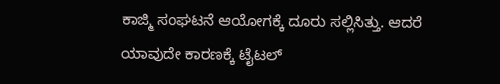ಕಾಜ್ಮಿ ಸಂಘಟನೆ ಆಯೋಗಕ್ಕೆ ದೂರು ಸಲ್ಲಿಸಿತ್ತು. ಆದರೆ ಯಾವುದೇ ಕಾರಣಕ್ಕೆ ಟೈಟಲ್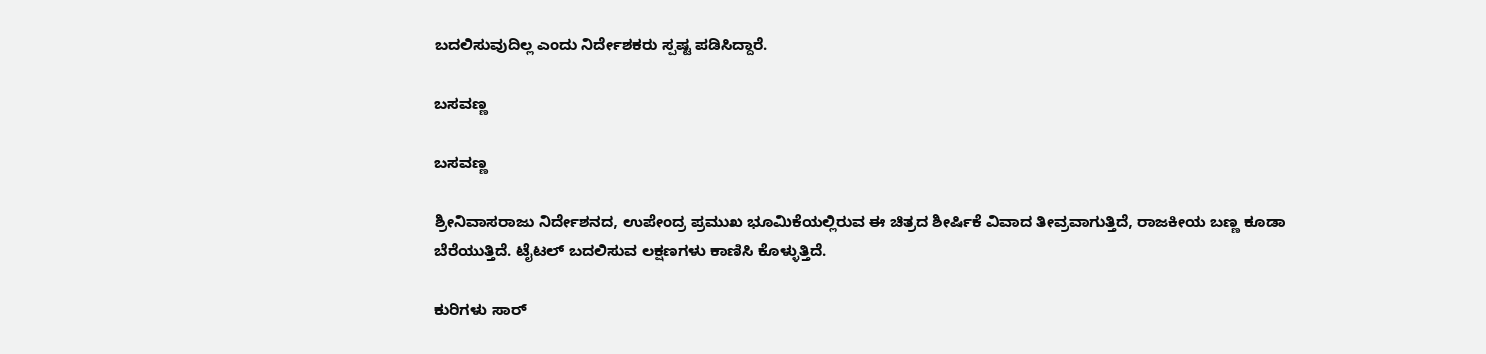ಬದಲಿಸುವುದಿಲ್ಲ ಎಂದು ನಿರ್ದೇಶಕರು ಸ್ಪಷ್ಟ ಪಡಿಸಿದ್ದಾರೆ.

ಬಸವಣ್ಣ

ಬಸವಣ್ಣ

ಶ್ರೀನಿವಾಸರಾಜು ನಿರ್ದೇಶನದ, ಉಪೇಂದ್ರ ಪ್ರಮುಖ ಭೂಮಿಕೆಯಲ್ಲಿರುವ ಈ ಚಿತ್ರದ ಶೀರ್ಷಿಕೆ ವಿವಾದ ತೀವ್ರವಾಗುತ್ತಿದೆ, ರಾಜಕೀಯ ಬಣ್ಣ ಕೂಡಾ ಬೆರೆಯುತ್ತಿದೆ. ಟೈಟಲ್ ಬದಲಿಸುವ ಲಕ್ಷಣಗಳು ಕಾಣಿಸಿ ಕೊಳ್ಳುತ್ತಿದೆ.

ಕುರಿಗಳು ಸಾರ್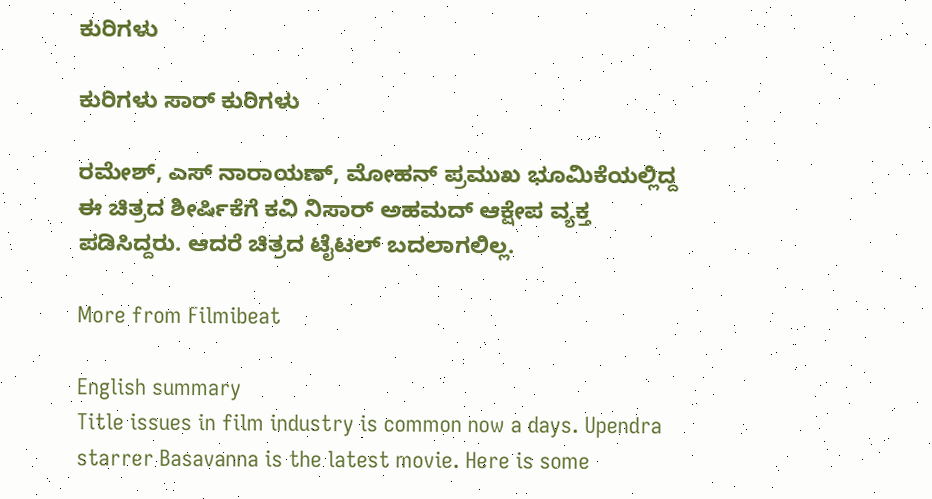ಕುರಿಗಳು

ಕುರಿಗಳು ಸಾರ್ ಕುರಿಗಳು

ರಮೇಶ್, ಎಸ್ ನಾರಾಯಣ್, ಮೋಹನ್ ಪ್ರಮುಖ ಭೂಮಿಕೆಯಲ್ಲಿದ್ದ ಈ ಚಿತ್ರದ ಶೀರ್ಷಿಕೆಗೆ ಕವಿ ನಿಸಾರ್ ಅಹಮದ್ ಆಕ್ಷೇಪ ವ್ಯಕ್ತ ಪಡಿಸಿದ್ದರು. ಆದರೆ ಚಿತ್ರದ ಟೈಟಲ್ ಬದಲಾಗಲಿಲ್ಲ.

More from Filmibeat

English summary
Title issues in film industry is common now a days. Upendra starrer Basavanna is the latest movie. Here is some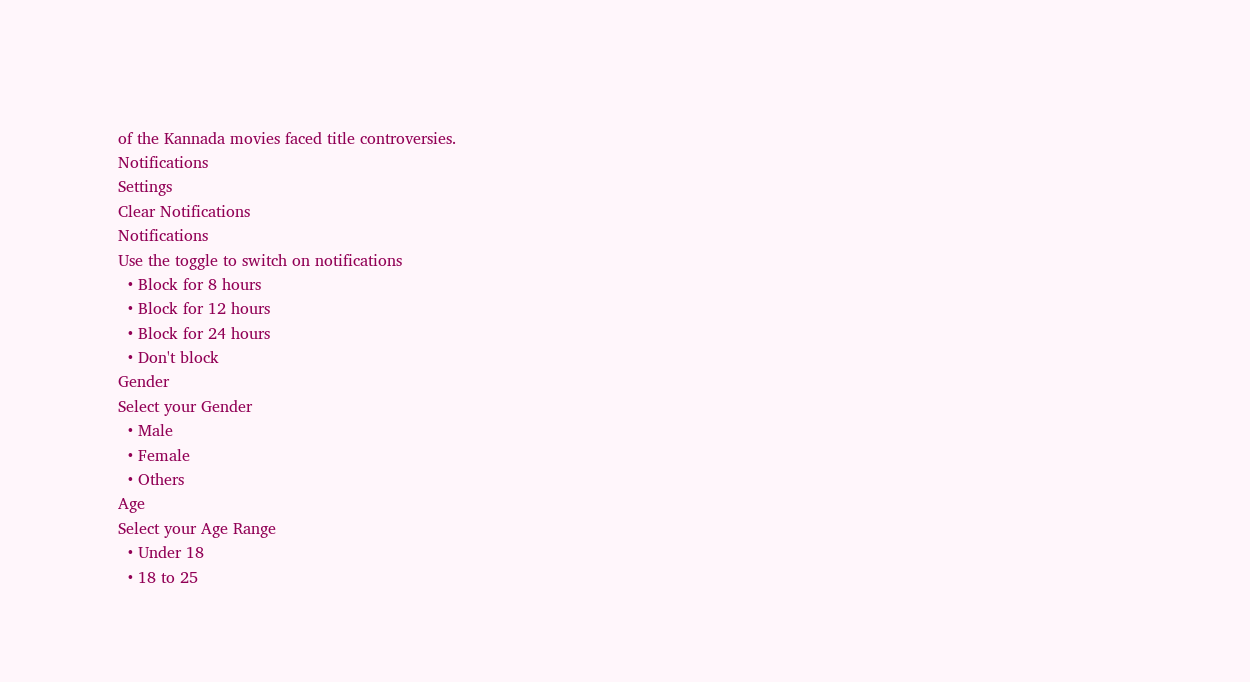of the Kannada movies faced title controversies.
Notifications
Settings
Clear Notifications
Notifications
Use the toggle to switch on notifications
  • Block for 8 hours
  • Block for 12 hours
  • Block for 24 hours
  • Don't block
Gender
Select your Gender
  • Male
  • Female
  • Others
Age
Select your Age Range
  • Under 18
  • 18 to 25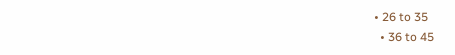• 26 to 35
  • 36 to 45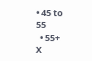• 45 to 55
  • 55+
X